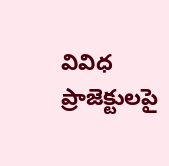వివిధ ప్రాజెక్టులపై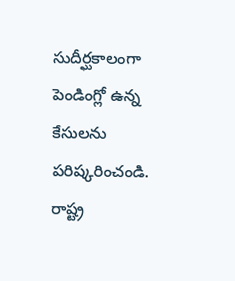సుదీర్ఘకాలంగా పెండింగ్లో ఉన్న కేసులను పరిష్కరించండి. రాష్ట్ర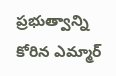ప్రభుత్వాన్ని కోరిన ఎమ్మార్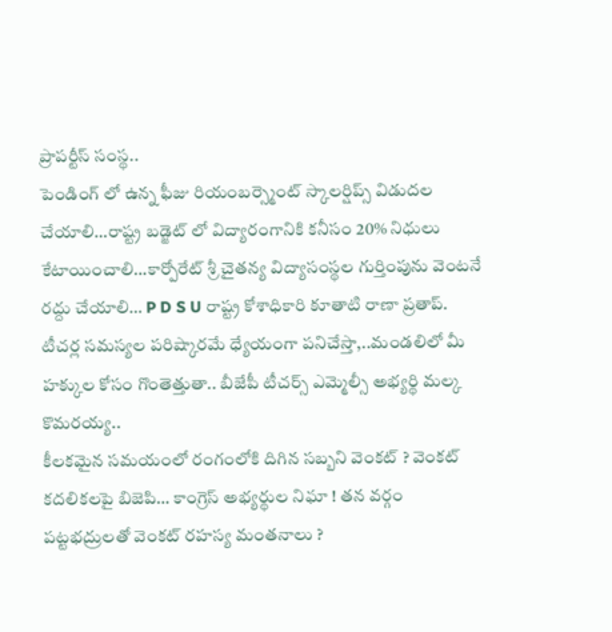ప్రాపర్టీస్ సంస్థ..
పెండింగ్ లో ఉన్న ఫీజు రియంబర్స్మెంట్ స్కాలర్షిప్స్ విడుదల చేయాలి…రాష్ట్ర బడ్జెట్ లో విద్యారంగానికి కనీసం 20% నిధులు కేటాయించాలి…కార్పోరేట్ శ్రీ చైతన్య విద్యాసంస్థల గుర్తింపును వెంటనే రద్దు చేయాలి… P D S U రాష్ట్ర కోశాధికారి కూతాటి రాణా ప్రతాప్.
టీచర్ల సమస్యల పరిష్కారమే ధ్యేయంగా పనిచేస్తా,..మండలిలో మీ హక్కుల కోసం గొంతెత్తుతా.. బీజేపీ టీచర్స్ ఎమ్మెల్సీ అభ్యర్థి మల్క కొమరయ్య..
కీలకమైన సమయంలో రంగంలోకి దిగిన సబ్బని వెంకట్ ? వెంకట్ కదలికలపై బిజెపి… కాంగ్రెస్ అభ్యర్థుల నిఘా ! తన వర్గం పట్టభద్రులతో వెంకట్ రహస్య మంతనాలు ?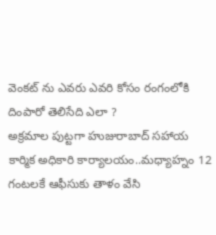వెంకట్ ను ఎవరు ఎవరి కోసం రంగంలోకి దింపారో తెలిసేది ఎలా ?
అక్రమాల పుట్టగా హుజురాబాద్ సహాయ కార్మిక అధికారి కార్యాలయం..మధ్యాహ్నం 12 గంటలకే ఆఫీసుకు తాళం వేసి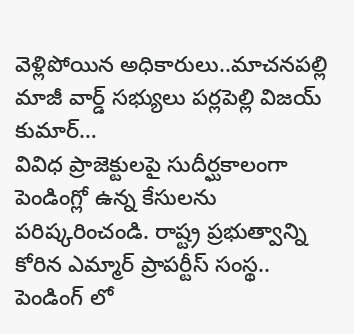వెళ్లిపోయిన అధికారులు..మాచనపల్లి మాజీ వార్డ్ సభ్యులు పర్లపెల్లి విజయ్ కుమార్…
వివిధ ప్రాజెక్టులపై సుదీర్ఘకాలంగా పెండింగ్లో ఉన్న కేసులను పరిష్కరించండి. రాష్ట్ర ప్రభుత్వాన్ని కోరిన ఎమ్మార్ ప్రాపర్టీస్ సంస్థ..
పెండింగ్ లో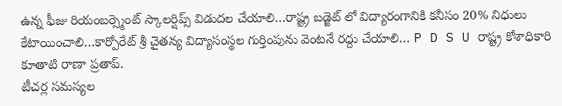ఉన్న ఫీజు రియంబర్స్మెంట్ స్కాలర్షిప్స్ విడుదల చేయాలి…రాష్ట్ర బడ్జెట్ లో విద్యారంగానికి కనీసం 20% నిధులు కేటాయించాలి…కార్పోరేట్ శ్రీ చైతన్య విద్యాసంస్థల గుర్తింపును వెంటనే రద్దు చేయాలి… P D S U రాష్ట్ర కోశాధికారి కూతాటి రాణా ప్రతాప్.
టీచర్ల సమస్యల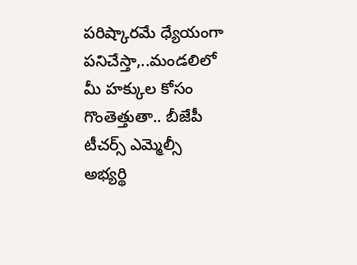పరిష్కారమే ధ్యేయంగా పనిచేస్తా,..మండలిలో మీ హక్కుల కోసం గొంతెత్తుతా.. బీజేపీ టీచర్స్ ఎమ్మెల్సీ అభ్యర్థి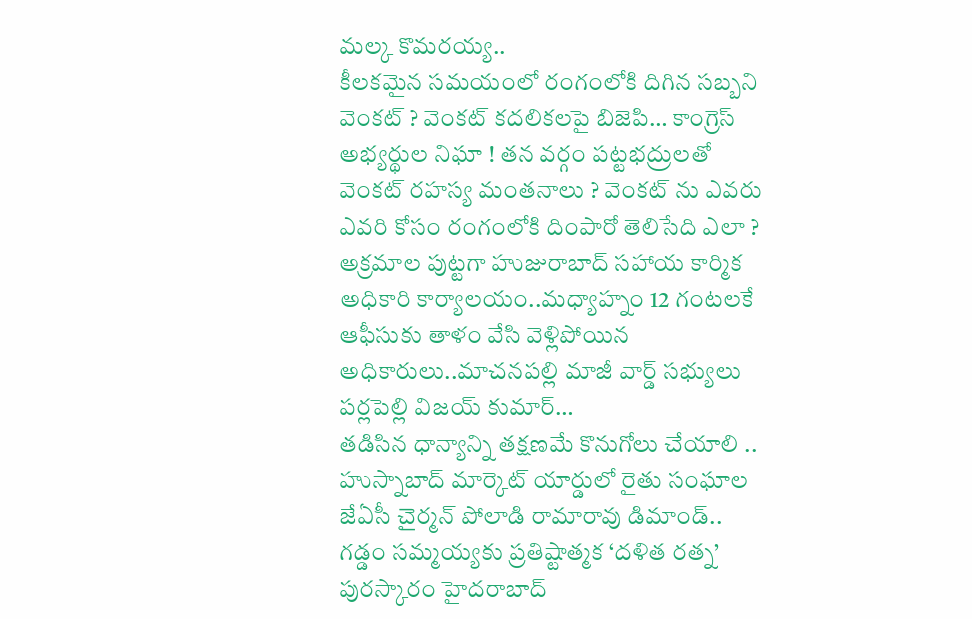మల్క కొమరయ్య..
కీలకమైన సమయంలో రంగంలోకి దిగిన సబ్బని వెంకట్ ? వెంకట్ కదలికలపై బిజెపి… కాంగ్రెస్ అభ్యర్థుల నిఘా ! తన వర్గం పట్టభద్రులతో వెంకట్ రహస్య మంతనాలు ? వెంకట్ ను ఎవరు ఎవరి కోసం రంగంలోకి దింపారో తెలిసేది ఎలా ?
అక్రమాల పుట్టగా హుజురాబాద్ సహాయ కార్మిక అధికారి కార్యాలయం..మధ్యాహ్నం 12 గంటలకే ఆఫీసుకు తాళం వేసి వెళ్లిపోయిన అధికారులు..మాచనపల్లి మాజీ వార్డ్ సభ్యులు పర్లపెల్లి విజయ్ కుమార్…
తడిసిన ధాన్యాన్ని తక్షణమే కొనుగోలు చేయాలి .. హుస్నాబాద్ మార్కెట్ యార్డులో రైతు సంఘాల జేఏసీ చైర్మన్ పోలాడి రామారావు డిమాండ్..
గడ్డం సమ్మయ్యకు ప్రతిష్టాత్మక ‘దళిత రత్న’ పురస్కారం హైదరాబాద్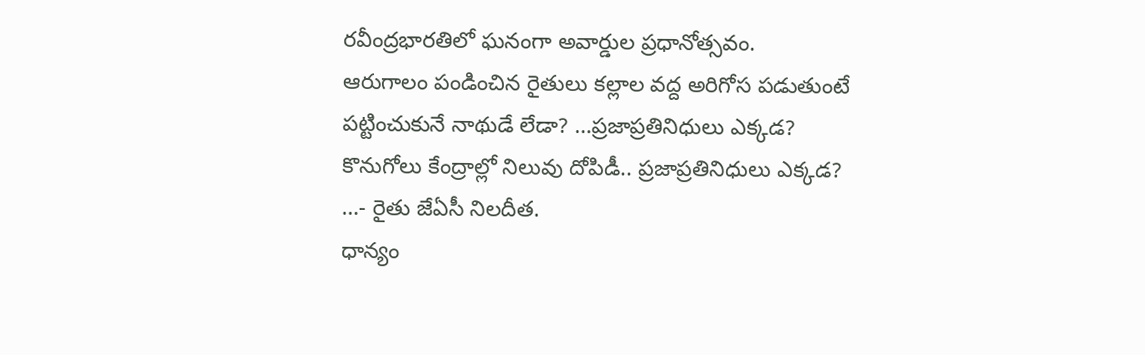రవీంద్రభారతిలో ఘనంగా అవార్డుల ప్రధానోత్సవం.
ఆరుగాలం పండించిన రైతులు కల్లాల వద్ద అరిగోస పడుతుంటే పట్టించుకునే నాథుడే లేడా? …ప్రజాప్రతినిధులు ఎక్కడ? కొనుగోలు కేంద్రాల్లో నిలువు దోపిడీ.. ప్రజాప్రతినిధులు ఎక్కడ? …- రైతు జేఏసీ నిలదీత.
ధాన్యం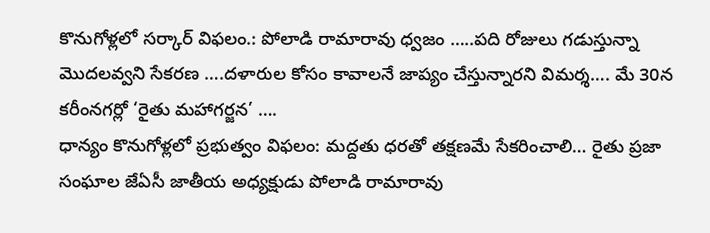కొనుగోళ్లలో సర్కార్ విఫలం.: పోలాడి రామారావు ధ్వజం …..పది రోజులు గడుస్తున్నా మొదలవ్వని సేకరణ ….దళారుల కోసం కావాలనే జాప్యం చేస్తున్నారని విమర్శ…. మే 30న కరీంనగర్లో ‘రైతు మహాగర్జన’ ….
ధాన్యం కొనుగోళ్లలో ప్రభుత్వం విఫలం: మద్దతు ధరతో తక్షణమే సేకరించాలి… రైతు ప్రజా సంఘాల జేఏసీ జాతీయ అధ్యక్షుడు పోలాడి రామారావు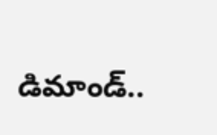డిమాండ్..